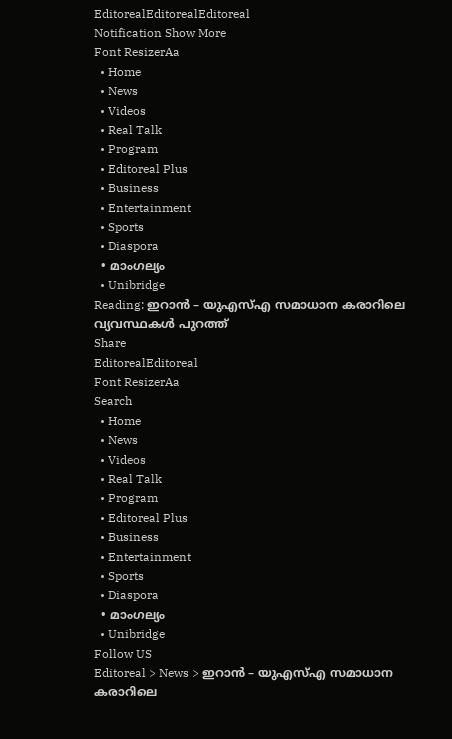EditorealEditorealEditoreal
Notification Show More
Font ResizerAa
  • Home
  • News
  • Videos
  • Real Talk
  • Program
  • Editoreal Plus
  • Business
  • Entertainment
  • Sports
  • Diaspora
  • മാംഗല്യം
  • Unibridge
Reading: ഇറാൻ – യുഎസ്എ സമാധാന കരാറിലെ വ്യവസ്ഥകൾ പുറത്ത്
Share
EditorealEditoreal
Font ResizerAa
Search
  • Home
  • News
  • Videos
  • Real Talk
  • Program
  • Editoreal Plus
  • Business
  • Entertainment
  • Sports
  • Diaspora
  • മാംഗല്യം
  • Unibridge
Follow US
Editoreal > News > ഇറാൻ – യുഎസ്എ സമാധാന കരാറിലെ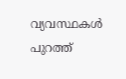വ്യവസ്ഥകൾ പുറത്ത്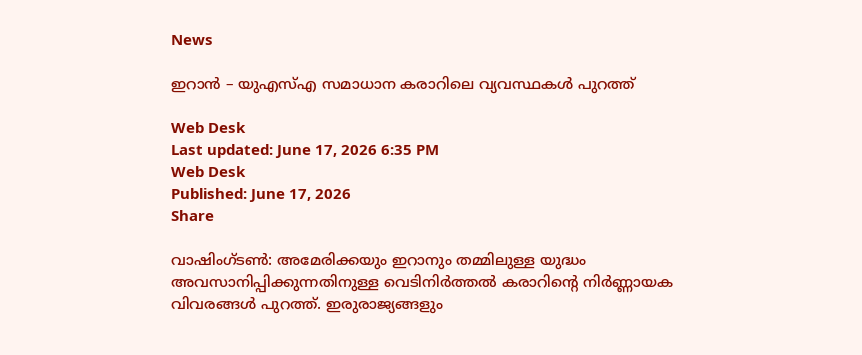News

ഇറാൻ – യുഎസ്എ സമാധാന കരാറിലെ വ്യവസ്ഥകൾ പുറത്ത്

Web Desk
Last updated: June 17, 2026 6:35 PM
Web Desk
Published: June 17, 2026
Share

വാഷിംഗ്ടൺ: അമേരിക്കയും ഇറാനും തമ്മിലുള്ള യുദ്ധം അവസാനിപ്പിക്കുന്നതിനുള്ള വെടിനിർത്തൽ കരാറിന്റെ നിർണ്ണായക വിവരങ്ങൾ പുറത്ത്. ഇരുരാജ്യങ്ങളും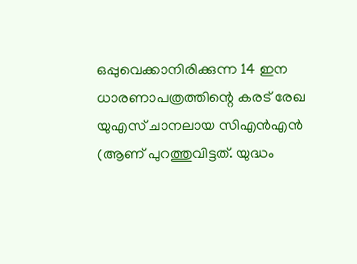ഒപ്പുവെക്കാനിരിക്കുന്ന 14 ഇന ധാരണാപത്രത്തിന്റെ കരട് രേഖ യുഎസ് ചാനലായ സിഎൻഎൻ (ആണ് പുറത്തുവിട്ടത്. യുദ്ധം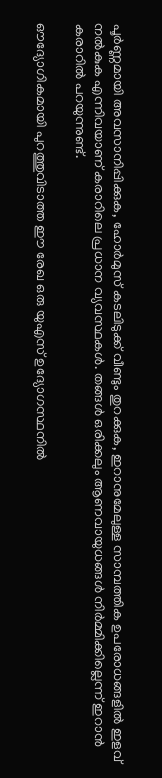പൂർണ്ണമായി അവസാനിപ്പിക്കുക, ഹോർമുസ് കടലിടുക്ക് വീണ്ടും തുറക്കുക, ഇറാനുമേലുള്ള സാമ്പത്തിക ഉപരോധങ്ങളിൽ ഇളവ് നൽകുക എന്നിവയാണ് കരാറിലെ പ്രധാന വ്യവസ്ഥകൾ. തങ്ങൾ ഒരിക്കലും ആണവായുധങ്ങൾ നിർമ്മിക്കില്ലെന്ന് ഇറാൻ കരാറിൽ പറയുന്നുണ്ട്.

ഔദ്യോഗികമായി പുറത്തുവിടാത്ത ഈ രേഖ ഒരു യുഎസ് ഉദ്യോഗസ്ഥനിൽ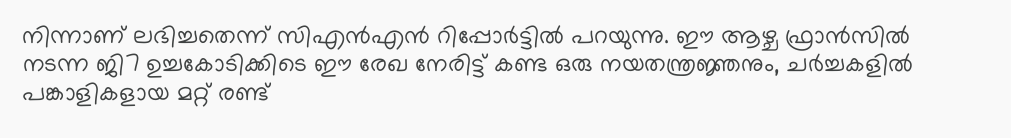നിന്നാണ് ലഭിച്ചതെന്ന് സിഎൻഎൻ റിപ്പോർട്ടിൽ പറയുന്നു. ഈ ആഴ്ച ഫ്രാൻസിൽ നടന്ന ജി7 ഉച്ചകോടിക്കിടെ ഈ രേഖ നേരിട്ട് കണ്ട ഒരു നയതന്ത്രജ്ഞനും, ചർച്ചകളിൽ പങ്കാളികളായ മറ്റ് രണ്ട്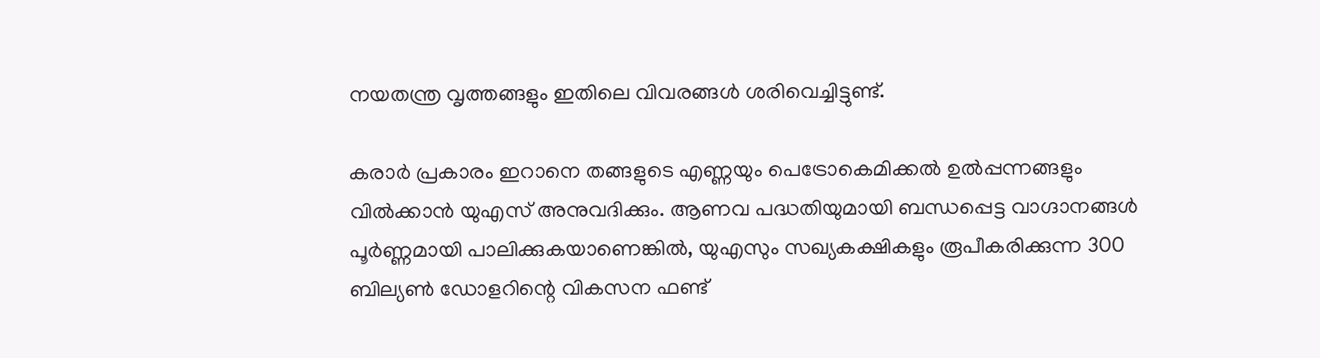നയതന്ത്ര വൃത്തങ്ങളും ഇതിലെ വിവരങ്ങൾ ശരിവെച്ചിട്ടുണ്ട്.

കരാർ പ്രകാരം ഇറാനെ തങ്ങളുടെ എണ്ണയും പെട്രോകെമിക്കൽ ഉൽപ്പന്നങ്ങളും വിൽക്കാൻ യുഎസ് അനുവദിക്കും. ആണവ പദ്ധതിയുമായി ബന്ധപ്പെട്ട വാഗ്ദാനങ്ങൾ പൂർണ്ണമായി പാലിക്കുകയാണെങ്കിൽ, യുഎസും സഖ്യകക്ഷികളും രൂപീകരിക്കുന്ന 300 ബില്യൺ ഡോളറിന്റെ വികസന ഫണ്ട്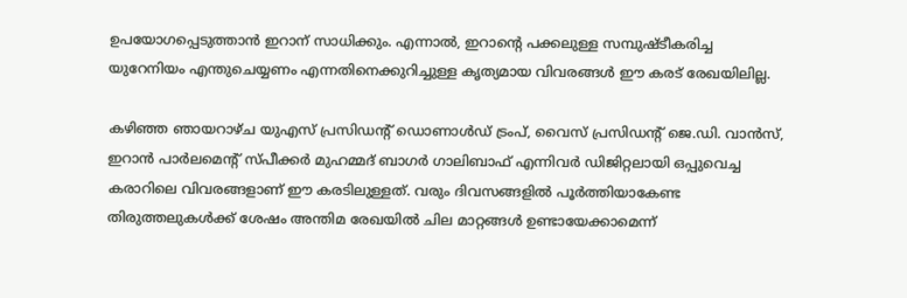ഉപയോഗപ്പെടുത്താൻ ഇറാന് സാധിക്കും. എന്നാൽ, ഇറാന്റെ പക്കലുള്ള സമ്പുഷ്ടീകരിച്ച യുറേനിയം എന്തുചെയ്യണം എന്നതിനെക്കുറിച്ചുള്ള കൃത്യമായ വിവരങ്ങൾ ഈ കരട് രേഖയിലില്ല.

കഴിഞ്ഞ ഞായറാഴ്ച യുഎസ് പ്രസിഡന്റ് ഡൊണാൾഡ് ട്രംപ്, വൈസ് പ്രസിഡന്റ് ജെ.ഡി. വാൻസ്, ഇറാൻ പാർലമെന്റ് സ്പീക്കർ മുഹമ്മദ് ബാഗർ ഗാലിബാഫ് എന്നിവർ ഡിജിറ്റലായി ഒപ്പുവെച്ച കരാറിലെ വിവരങ്ങളാണ് ഈ കരടിലുള്ളത്. വരും ദിവസങ്ങളിൽ പൂർത്തിയാകേണ്ട തിരുത്തലുകൾക്ക് ശേഷം അന്തിമ രേഖയിൽ ചില മാറ്റങ്ങൾ ഉണ്ടായേക്കാമെന്ന്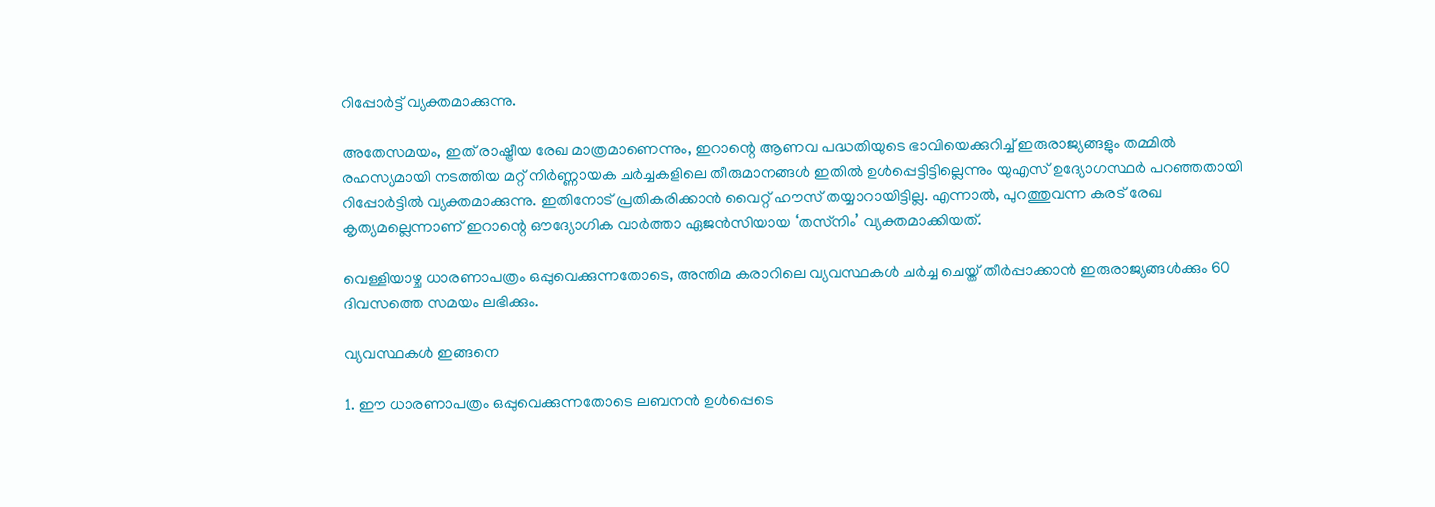റിപ്പോർട്ട് വ്യക്തമാക്കുന്നു.

അതേസമയം, ഇത് രാഷ്ട്രീയ രേഖ മാത്രമാണെന്നും, ഇറാന്റെ ആണവ പദ്ധതിയുടെ ഭാവിയെക്കുറിച്ച് ഇരുരാജ്യങ്ങളും തമ്മിൽ രഹസ്യമായി നടത്തിയ മറ്റ് നിർണ്ണായക ചർച്ചകളിലെ തീരുമാനങ്ങൾ ഇതിൽ ഉൾപ്പെട്ടിട്ടില്ലെന്നും യുഎസ് ഉദ്യോഗസ്ഥർ പറഞ്ഞതായി റിപ്പോർട്ടിൽ വ്യക്തമാക്കുന്നു. ഇതിനോട് പ്രതികരിക്കാൻ വൈറ്റ് ഹൗസ് തയ്യാറായിട്ടില്ല. എന്നാൽ, പുറത്തുവന്ന കരട് രേഖ കൃത്യമല്ലെന്നാണ് ഇറാന്റെ ഔദ്യോഗിക വാർത്താ ഏജൻസിയായ ‘തസ്‌നിം’ വ്യക്തമാക്കിയത്.

വെള്ളിയാഴ്ച ധാരണാപത്രം ഒപ്പുവെക്കുന്നതോടെ, അന്തിമ കരാറിലെ വ്യവസ്ഥകൾ ചർച്ച ചെയ്ത് തീർപ്പാക്കാൻ ഇരുരാജ്യങ്ങൾക്കും 60 ദിവസത്തെ സമയം ലഭിക്കും.

വ്യവസ്ഥകൾ ഇങ്ങനെ

1. ഈ ധാരണാപത്രം ഒപ്പുവെക്കുന്നതോടെ ലബനൻ ഉൾപ്പെടെ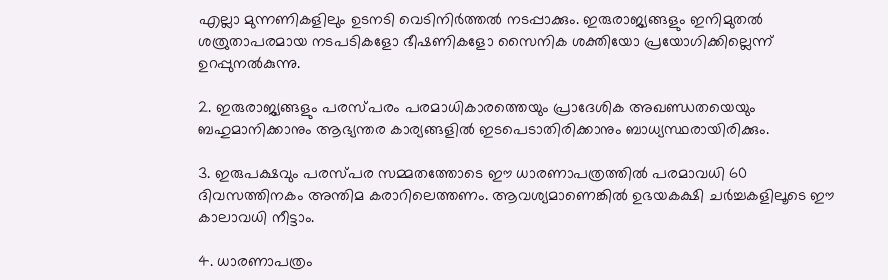എല്ലാ മുന്നണികളിലും ഉടനടി വെടിനിർത്തൽ നടപ്പാക്കും. ഇരുരാജ്യങ്ങളും ഇനിമുതൽ ശത്രുതാപരമായ നടപടികളോ ഭീഷണികളോ സൈനിക ശക്തിയോ പ്രയോഗിക്കില്ലെന്ന് ഉറപ്പുനൽകുന്നു.

2. ഇരുരാജ്യങ്ങളും പരസ്പരം പരമാധികാരത്തെയും പ്രാദേശിക അഖണ്ഡതയെയും ബഹുമാനിക്കാനും ആഭ്യന്തര കാര്യങ്ങളിൽ ഇടപെടാതിരിക്കാനും ബാധ്യസ്ഥരായിരിക്കും.

3. ഇരുപക്ഷവും പരസ്പര സമ്മതത്തോടെ ഈ ധാരണാപത്രത്തിൽ പരമാവധി 60 ദിവസത്തിനകം അന്തിമ കരാറിലെത്തണം. ആവശ്യമാണെങ്കിൽ ഉഭയകക്ഷി ചർച്ചകളിലൂടെ ഈ കാലാവധി നീട്ടാം.

4. ധാരണാപത്രം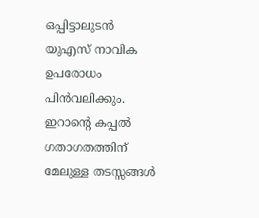ഒപ്പിട്ടാലുടൻ യുഎസ് നാവിക ഉപരോധം പിൻവലിക്കും. ഇറാന്റെ കപ്പൽ ഗതാഗതത്തിന് മേലുള്ള തടസ്സങ്ങൾ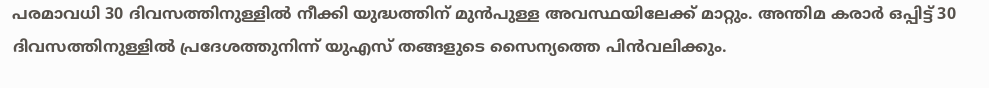പരമാവധി 30 ദിവസത്തിനുള്ളിൽ നീക്കി യുദ്ധത്തിന് മുൻപുള്ള അവസ്ഥയിലേക്ക് മാറ്റും. അന്തിമ കരാർ ഒപ്പിട്ട് 30 ദിവസത്തിനുള്ളിൽ പ്രദേശത്തുനിന്ന് യുഎസ് തങ്ങളുടെ സൈന്യത്തെ പിൻവലിക്കും.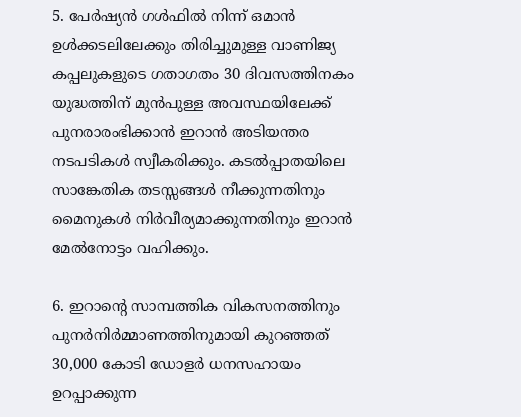5. പേർഷ്യൻ ഗൾഫിൽ നിന്ന് ഒമാൻ ഉൾക്കടലിലേക്കും തിരിച്ചുമുള്ള വാണിജ്യ കപ്പലുകളുടെ ഗതാഗതം 30 ദിവസത്തിനകം യുദ്ധത്തിന് മുൻപുള്ള അവസ്ഥയിലേക്ക് പുനരാരംഭിക്കാൻ ഇറാൻ അടിയന്തര നടപടികൾ സ്വീകരിക്കും. കടൽപ്പാതയിലെ സാങ്കേതിക തടസ്സങ്ങൾ നീക്കുന്നതിനും മൈനുകൾ നിർവീര്യമാക്കുന്നതിനും ഇറാൻ മേൽനോട്ടം വഹിക്കും.

6. ഇറാന്റെ സാമ്പത്തിക വികസനത്തിനും പുനർനിർമ്മാണത്തിനുമായി കുറഞ്ഞത് 30,000 കോടി ഡോളർ ധനസഹായം ഉറപ്പാക്കുന്ന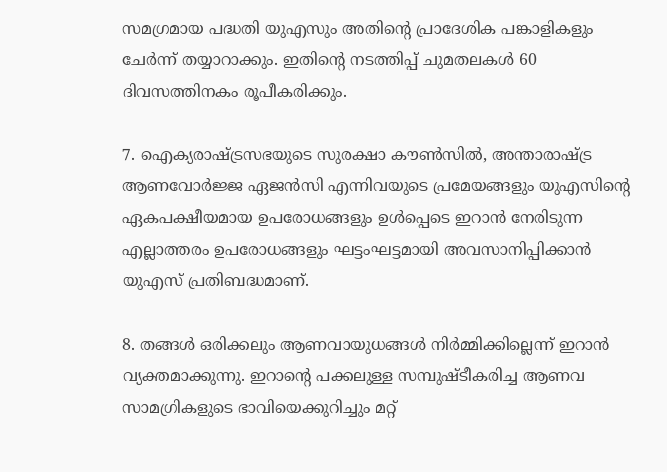സമഗ്രമായ പദ്ധതി യുഎസും അതിന്റെ പ്രാദേശിക പങ്കാളികളും ചേർന്ന് തയ്യാറാക്കും. ഇതിന്റെ നടത്തിപ്പ് ചുമതലകൾ 60 ദിവസത്തിനകം രൂപീകരിക്കും.

7. ഐക്യരാഷ്ട്രസഭയുടെ സുരക്ഷാ കൗൺസിൽ, അന്താരാഷ്ട്ര ആണവോർജ്ജ ഏജൻസി എന്നിവയുടെ പ്രമേയങ്ങളും യുഎസിന്റെ ഏകപക്ഷീയമായ ഉപരോധങ്ങളും ഉൾപ്പെടെ ഇറാൻ നേരിടുന്ന എല്ലാത്തരം ഉപരോധങ്ങളും ഘട്ടംഘട്ടമായി അവസാനിപ്പിക്കാൻ യുഎസ് പ്രതിബദ്ധമാണ്.

8. തങ്ങൾ ഒരിക്കലും ആണവായുധങ്ങൾ നിർമ്മിക്കില്ലെന്ന് ഇറാൻ വ്യക്തമാക്കുന്നു. ഇറാന്റെ പക്കലുള്ള സമ്പുഷ്ടീകരിച്ച ആണവ സാമഗ്രികളുടെ ഭാവിയെക്കുറിച്ചും മറ്റ്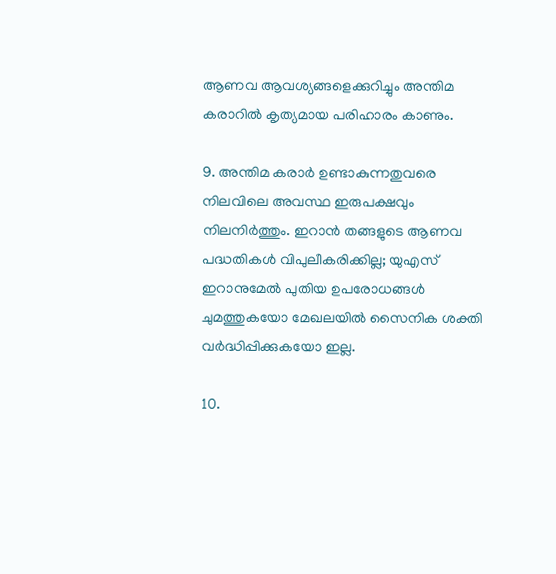ആണവ ആവശ്യങ്ങളെക്കുറിച്ചും അന്തിമ കരാറിൽ കൃത്യമായ പരിഹാരം കാണും.

9. അന്തിമ കരാർ ഉണ്ടാകുന്നതുവരെ നിലവിലെ അവസ്ഥ ഇരുപക്ഷവും നിലനിർത്തും. ഇറാൻ തങ്ങളുടെ ആണവ പദ്ധതികൾ വിപുലീകരിക്കില്ല; യുഎസ് ഇറാനുമേൽ പുതിയ ഉപരോധങ്ങൾ ചുമത്തുകയോ മേഖലയിൽ സൈനിക ശക്തി വർദ്ധിപ്പിക്കുകയോ ഇല്ല.

10.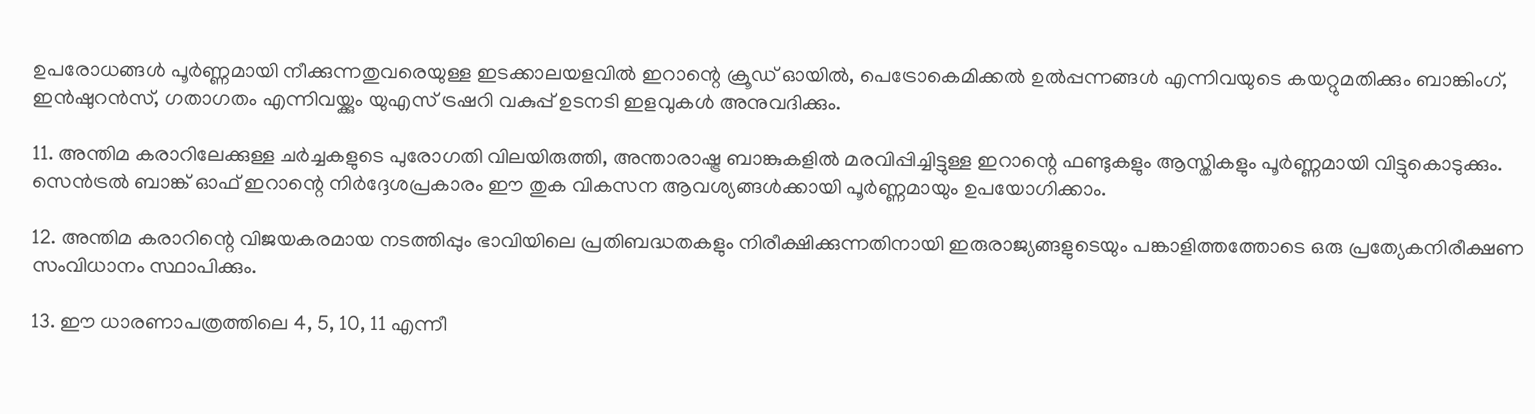ഉപരോധങ്ങൾ പൂർണ്ണമായി നീക്കുന്നതുവരെയുള്ള ഇടക്കാലയളവിൽ ഇറാന്റെ ക്രൂഡ് ഓയിൽ, പെട്രോകെമിക്കൽ ഉൽപ്പന്നങ്ങൾ എന്നിവയുടെ കയറ്റുമതിക്കും ബാങ്കിംഗ്, ഇൻഷുറൻസ്, ഗതാഗതം എന്നിവയ്ക്കും യുഎസ് ട്രഷറി വകുപ്പ് ഉടനടി ഇളവുകൾ അനുവദിക്കും.

11. അന്തിമ കരാറിലേക്കുള്ള ചർച്ചകളുടെ പുരോഗതി വിലയിരുത്തി, അന്താരാഷ്ട്ര ബാങ്കുകളിൽ മരവിപ്പിച്ചിട്ടുള്ള ഇറാന്റെ ഫണ്ടുകളും ആസ്തികളും പൂർണ്ണമായി വിട്ടുകൊടുക്കും. സെൻട്രൽ ബാങ്ക് ഓഫ് ഇറാന്റെ നിർദ്ദേശപ്രകാരം ഈ തുക വികസന ആവശ്യങ്ങൾക്കായി പൂർണ്ണമായും ഉപയോഗിക്കാം.

12. അന്തിമ കരാറിന്റെ വിജയകരമായ നടത്തിപ്പും ഭാവിയിലെ പ്രതിബദ്ധതകളും നിരീക്ഷിക്കുന്നതിനായി ഇരുരാജ്യങ്ങളുടെയും പങ്കാളിത്തത്തോടെ ഒരു പ്രത്യേകനിരീക്ഷണ സംവിധാനം സ്ഥാപിക്കും.

13. ഈ ധാരണാപത്രത്തിലെ 4, 5, 10, 11 എന്നീ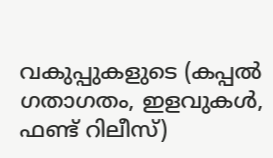വകുപ്പുകളുടെ (കപ്പൽ ഗതാഗതം, ഇളവുകൾ, ഫണ്ട് റിലീസ്)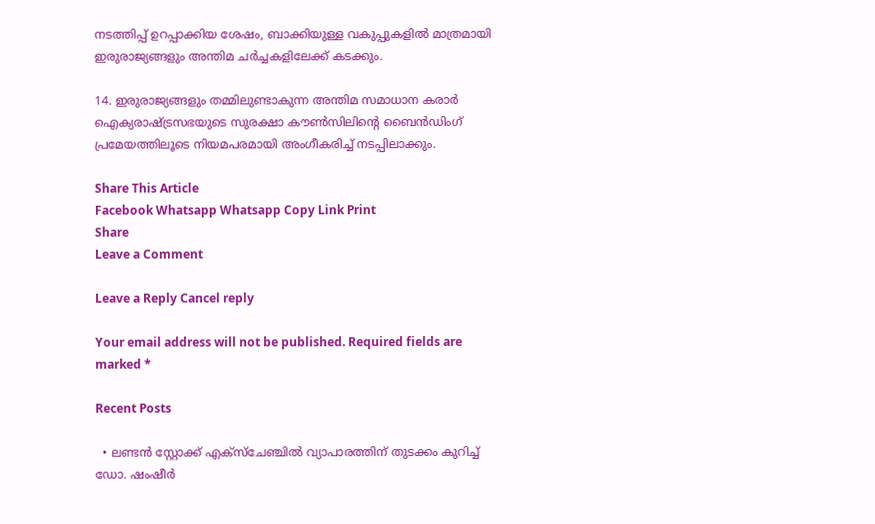നടത്തിപ്പ് ഉറപ്പാക്കിയ ശേഷം, ബാക്കിയുള്ള വകുപ്പുകളിൽ മാത്രമായി ഇരുരാജ്യങ്ങളും അന്തിമ ചർച്ചകളിലേക്ക് കടക്കും.

14. ഇരുരാജ്യങ്ങളും തമ്മിലുണ്ടാകുന്ന അന്തിമ സമാധാന കരാർ ഐക്യരാഷ്ട്രസഭയുടെ സുരക്ഷാ കൗൺസിലിന്റെ ബൈൻഡിംഗ് പ്രമേയത്തിലൂടെ നിയമപരമായി അംഗീകരിച്ച് നടപ്പിലാക്കും.

Share This Article
Facebook Whatsapp Whatsapp Copy Link Print
Share
Leave a Comment

Leave a Reply Cancel reply

Your email address will not be published. Required fields are marked *

Recent Posts

  • ലണ്ടൻ സ്റ്റോക്ക് എക്സ്ചേഞ്ചിൽ വ്യാപാരത്തിന് തുടക്കം കുറിച്ച് ഡോ. ഷംഷീർ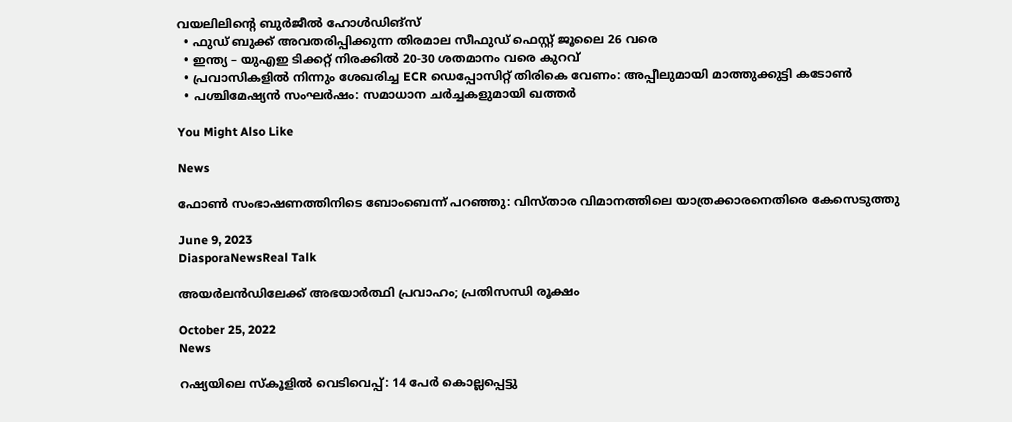വയലിലിന്റെ ബുർജീൽ ഹോൾഡിങ്സ്
  • ഫുഡ് ബുക്ക് അവതരിപ്പിക്കുന്ന തിരമാല സീഫുഡ് ഫെസ്റ്റ് ജൂലൈ 26 വരെ
  • ഇന്ത്യ – യുഎഇ ടിക്കറ്റ് നിരക്കിൽ 20-30 ശതമാനം വരെ കുറവ്
  • പ്രവാസികളിൽ നിന്നും ശേഖരിച്ച ECR ഡെപ്പോസിറ്റ് തിരികെ വേണം: അപ്പീലുമായി മാത്തുക്കുട്ടി കടോൺ
  • പശ്ചിമേഷ്യൻ സംഘർഷം: സമാധാന ചർച്ചകളുമായി ഖത്തർ

You Might Also Like

News

ഫോൺ സംഭാഷണത്തിനിടെ ബോംബെന്ന് പറഞ്ഞു: വിസ്താര വിമാനത്തിലെ യാത്രക്കാരനെതിരെ കേസെടുത്തു

June 9, 2023
DiasporaNewsReal Talk

അയർലൻഡിലേക്ക് അഭയാർത്ഥി പ്രവാഹം; പ്രതിസന്ധി രൂക്ഷം

October 25, 2022
News

റഷ്യയിലെ സ്കൂളിൽ വെടിവെപ്പ്: 14 പേർ കൊല്ലപ്പെട്ടു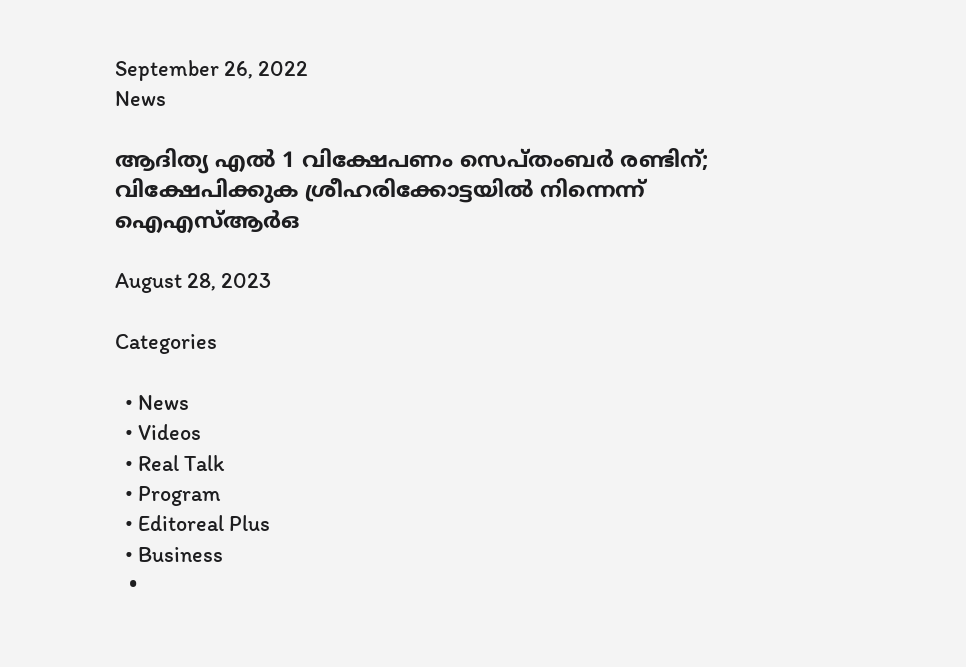September 26, 2022
News

ആദിത്യ എല്‍ 1 വിക്ഷേപണം സെപ്തംബര്‍ രണ്ടിന്; വിക്ഷേപിക്കുക ശ്രീഹരിക്കോട്ടയില്‍ നിന്നെന്ന് ഐഎസ്ആര്‍ഒ

August 28, 2023

Categories

  • News
  • Videos
  • Real Talk
  • Program
  • Editoreal Plus
  • Business
  •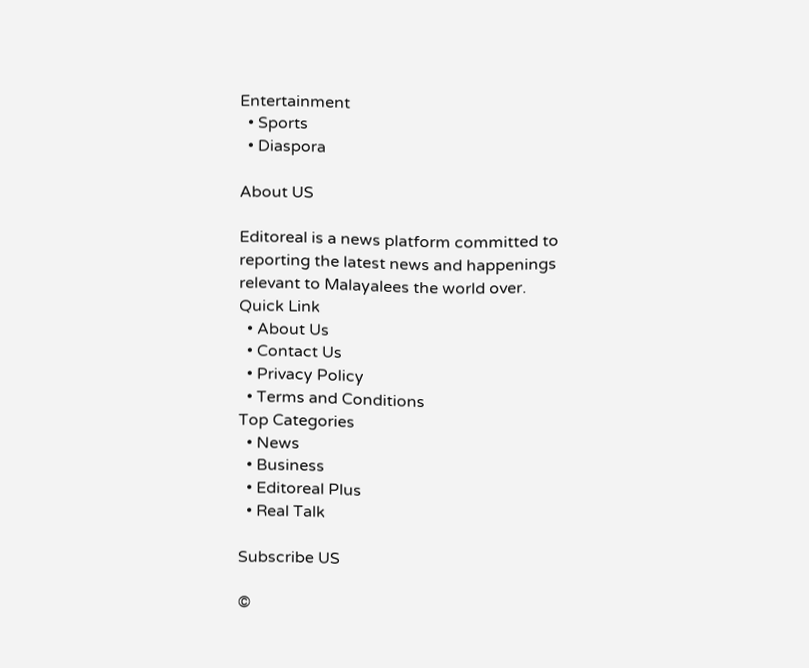Entertainment
  • Sports
  • Diaspora

About US

Editoreal is a news platform committed to reporting the latest news and happenings relevant to Malayalees the world over.
Quick Link
  • About Us
  • Contact Us
  • Privacy Policy
  • Terms and Conditions
Top Categories
  • News
  • Business
  • Editoreal Plus
  • Real Talk

Subscribe US

©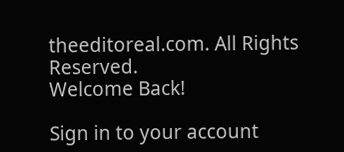theeditoreal.com. All Rights Reserved.
Welcome Back!

Sign in to your account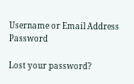Username or Email Address
Password

Lost your password?